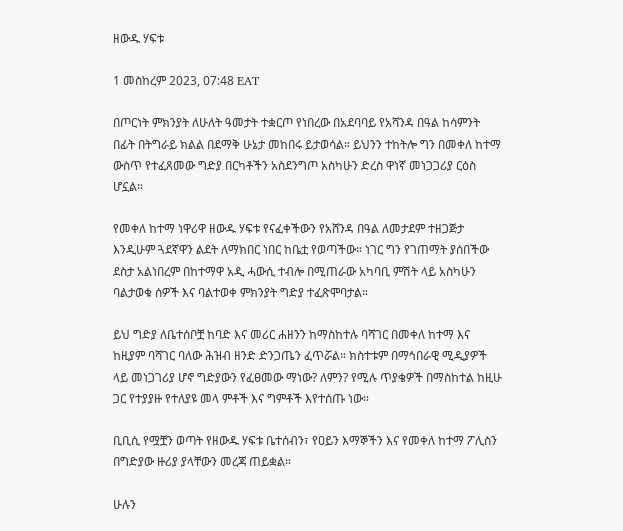ዘውዱ ሃፍቱ

1 መስከረም 2023, 07:48 EAT

በጦርነት ምክንያት ለሁለት ዓመታት ተቋርጦ የነበረው በአደባባይ የአሻንዳ በዓል ከሳምንት በፊት በትግራይ ክልል በደማቅ ሁኔታ መከበሩ ይታወሳል። ይህንን ተከትሎ ግን በመቀለ ከተማ ውስጥ የተፈጸመው ግድያ በርካቶችን አስደንግጦ አስካሁን ድረስ ዋነኛ መነጋጋሪያ ርዕስ ሆኗል።

የመቀለ ከተማ ነዋሪዋ ዘውዱ ሃፍቱ የናፈቀችውን የአሸንዳ በዓል ለመታደም ተዘጋጅታ እንዲሁም ጓደኛዋን ልደት ለማክበር ነበር ከቤቷ የወጣችው። ነገር ግን የገጠማት ያሰበችው ደስታ አልነበረም በከተማዋ አዲ ሓውሲ ተብሎ በሚጠራው አካባቢ ምሽት ላይ አስካሁን ባልታወቁ ሰዎች እና ባልተወቀ ምክንያት ግድያ ተፈጽሞባታል።

ይህ ግድያ ለቤተሰቦቿ ከባድ እና መሪር ሐዘንን ከማስከተሉ ባሻገር በመቀለ ከተማ እና ከዚያም ባሻገር ባለው ሕዝብ ዘንድ ድንጋጤን ፈጥሯል። ክስተቱም በማኅበራዊ ሚዲያዎች ላይ መነጋገሪያ ሆኖ ግድያውን የፈፀመው ማነው? ለምን? የሚሉ ጥያቄዎች በማስከተል ከዚሁ ጋር የተያያዙ የተለያዩ መላ ምቶች እና ግምቶች እየተሰጡ ነው።

ቢቢሲ የሟቿን ወጣት የዘውዱ ሃፍቱ ቤተሰብን፣ የዐይን እማኞችን እና የመቀለ ከተማ ፖሊስን በግድያው ዙሪያ ያላቸውን መረጃ ጠይቋል።

ሁሉን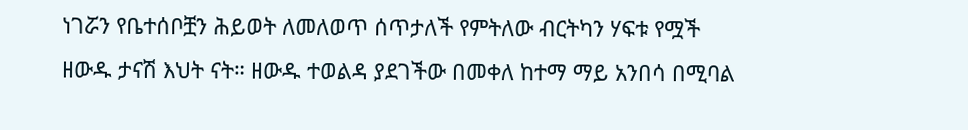ነገሯን የቤተሰቦቿን ሕይወት ለመለወጥ ሰጥታለች የምትለው ብርትካን ሃፍቱ የሟች ዘውዱ ታናሽ እህት ናት። ዘውዱ ተወልዳ ያደገችው በመቀለ ከተማ ማይ አንበሳ በሚባል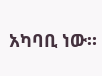አካባቢ ነው።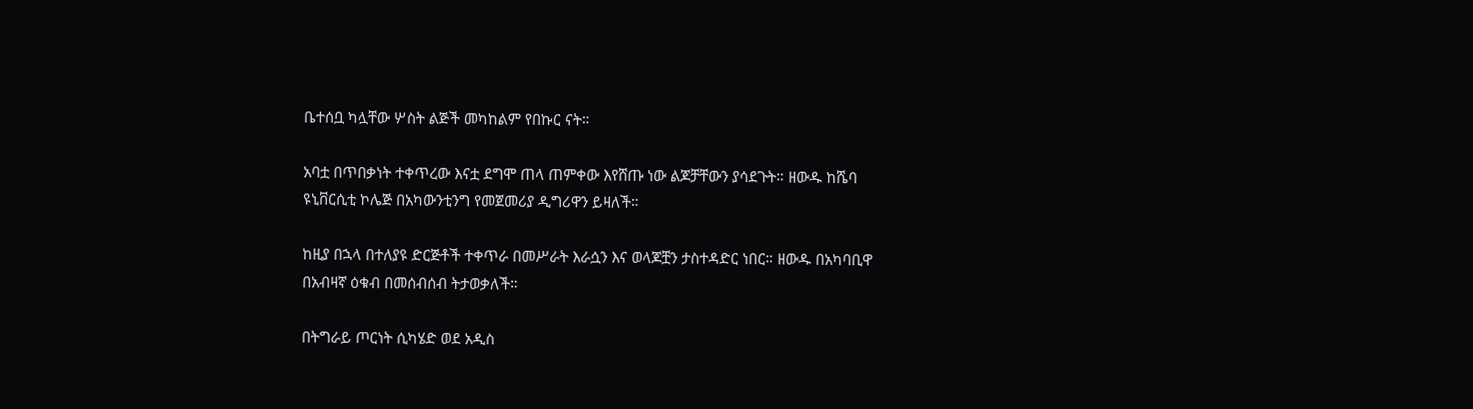ቤተሰቧ ካሏቸው ሦስት ልጅች መካከልም የበኩር ናት።

አባቷ በጥበቃነት ተቀጥረው እናቷ ደግሞ ጠላ ጠምቀው እየሸጡ ነው ልጆቻቸውን ያሳደጉት። ዘውዱ ከሼባ ዩኒቨርሲቲ ኮሌጅ በአካውንቲንግ የመጀመሪያ ዲግሪዋን ይዛለች።

ከዚያ በኋላ በተለያዩ ድርጅቶች ተቀጥራ በመሥራት እራሷን እና ወላጆቿን ታስተዳድር ነበር። ዘውዱ በአካባቢዋ በአብዛኛ ዕቁብ በመሰብሰብ ትታወቃለች።

በትግራይ ጦርነት ሲካሄድ ወደ አዲስ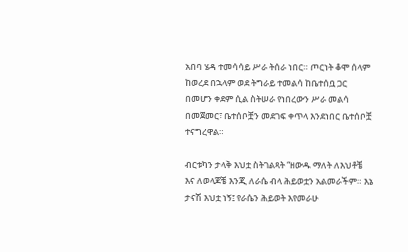አበባ ሄዳ ተመሳሳይ ሥራ ትሰራ ነበር። ጦርነት ቆሞ ሰላም ከወረደ በኋላም ወደ ትግራይ ተመልሳ ከቤተሰቧ ጋር በመሆን ቀደም ሲል ስትሠራ የነበረውን ሥራ መልሳ በመጀመር፣ ቤተሰቦቿን መደገፍ ቀጥላ እንደነበር ቤተሰቦቿ ተናግረዋል።

ብርቱካን ታላቅ እህቷ ስትገልጻት “ዘውዱ ማለት ለእህቶቼ እና ለወላጆቼ እንጂ ለራሴ ብላ ሕይወቷን አልመራችም። እኔ ታናሽ እህቷ ነኝ፤ የራሴን ሕይወት እየመራሁ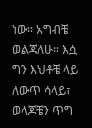ነው። አግብቼ ወልጃለሁ። እሷ ግን እህቶቼ ላይ ለውጥ ሳላይ፣ ወላጆቼን ጥግ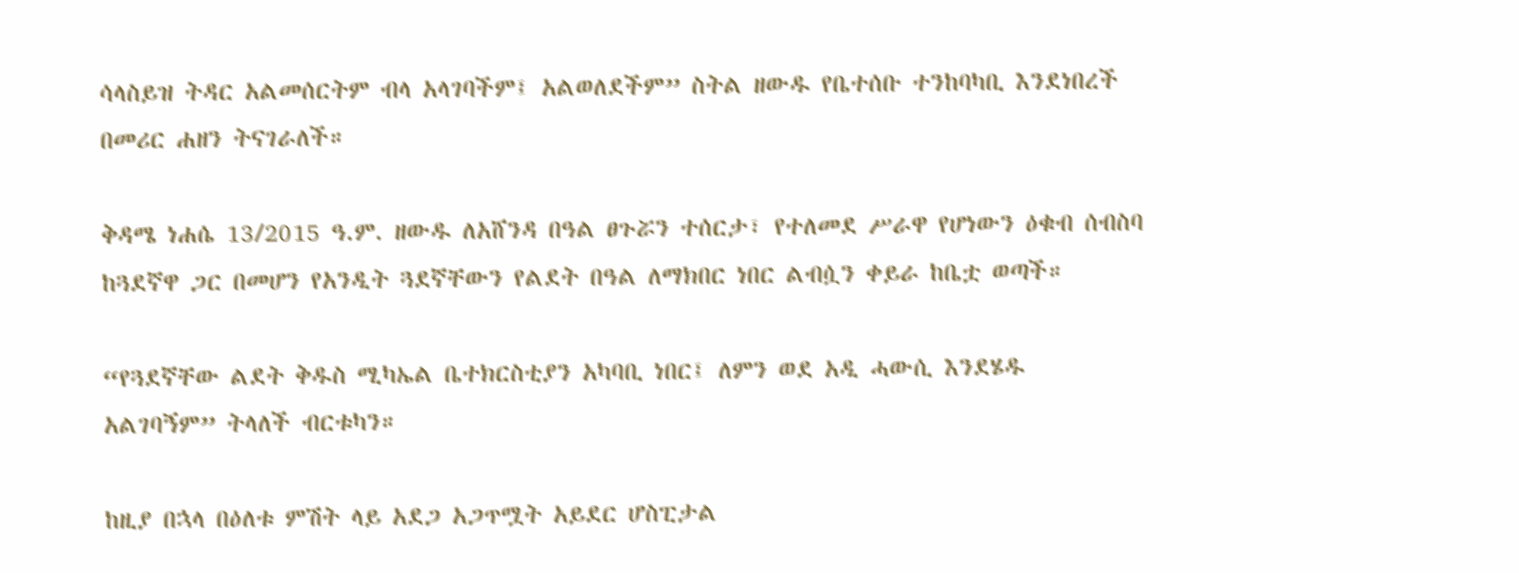ሳላስይዝ ትዳር አልመሰርትም ብላ አላገባችም፤ አልወለደችም” ስትል ዘውዱ የቤተሰቡ ተንከባካቢ እንደነበረች በመሪር ሐዘን ትናገራለች።

ቅዳሜ ነሐሴ 13/2015 ዓ.ም. ዘውዱ ለአሸንዳ በዓል ፀጉሯን ተሰርታ፣ የተለመደ ሥራዋ የሆነውን ዕቁብ ሰብስባ ከጓደኛዋ ጋር በመሆን የአንዲት ጓደኛቸውን የልደት በዓል ለማክበር ነበር ልብሷን ቀይራ ከቤቷ ወጣች።

“የጓደኛቸው ልደት ቅዱስ ሚካኤል ቤተክርስቲያን አካባቢ ነበር፤ ለምን ወደ አዲ ሓውሲ እንደሄዱ አልገባኝም” ትላለች ብርቱካን።

ከዚያ በኋላ በዕለቱ ምሽት ላይ አደጋ አጋጥሟት አይደር ሆስፒታል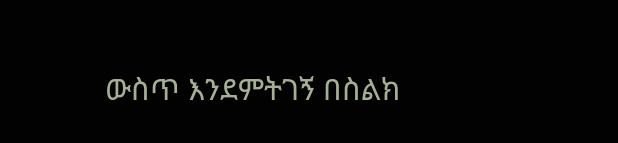ውስጥ እንደምትገኝ በስልክ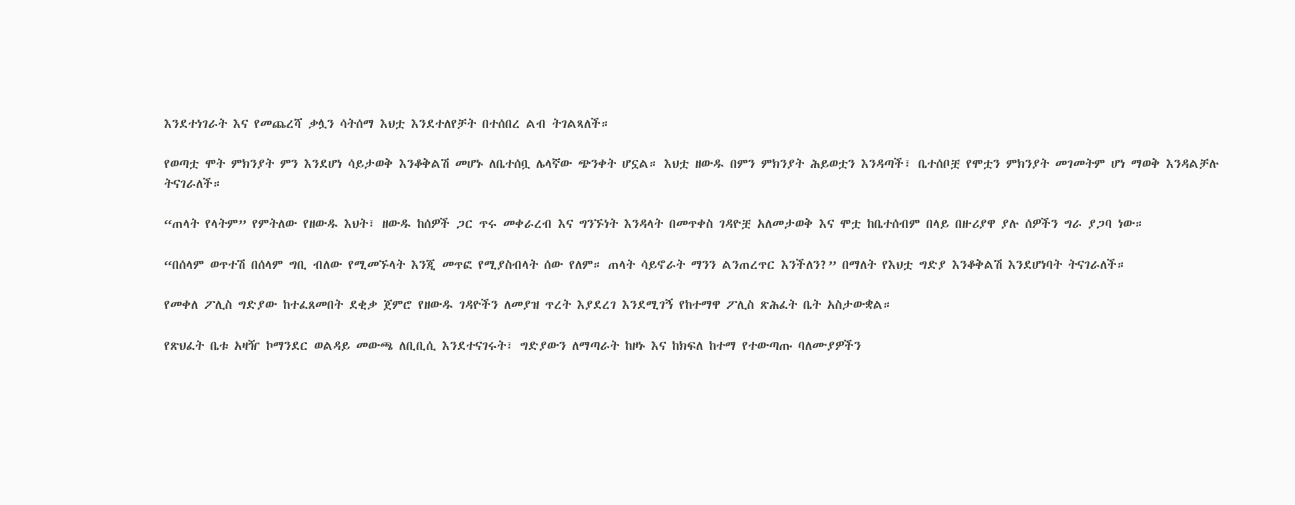እንደተነገራት እና የመጨረሻ ቃሏን ሳትሰማ እህቷ እንደተለየቻት በተሰበረ ልብ ትገልጻለች።

የወጣቷ ሞት ምክንያት ምን እንደሆነ ሳይታወቅ እንቆቅልሽ መሆኑ ለቤተሰቧ ሌላኛው ጭንቀት ሆኗል። እህቷ ዘውዱ በምን ምክንያት ሕይወቷን እንዳጣች፣ ቤተሰቦቿ የሞቷን ምክንያት መገመትም ሆነ ማወቅ እንዳልቻሉ ትናገራለች።

“ጠላት የላትም” የምትለው የዘውዱ እህት፣ ዘውዱ ከሰዎች ጋር ጥሩ መቀራረብ እና ግንኙነት እንዳላት በመጥቀስ ገዳዮቿ አለመታወቅ እና ሞቷ ከቤተሰብም በላይ በዙሪያዋ ያሉ ሰዎችን ግራ ያጋባ ነው።

“በሰላም ወጥተሽ በሰላም ግቢ ብለው የሚመኙላት እንጂ መጥፎ የሚያስብላት ሰው የለም። ጠላት ሳይኖራት ማንን ልንጠረጥር እንችለን?” በማለት የእህቷ ግድያ እንቆቅልሽ እንደሆነባት ትናገራለች።

የመቀለ ፖሊስ ግድያው ከተፈጸመበት ደቂቃ ጀምሮ የዘውዱ ገዳዮችን ለመያዝ ጥረት እያደረገ እንደሚገኝ የከተማዋ ፖሊስ ጽሕፈት ቤት አስታውቋል።

የጽህፈት ቤቱ አዛዥ ኮማንደር ወልዳይ መውጫ ለቢቢሲ እንደተናገሩት፣ ግድያውን ለማጣራት ከዞኑ እና ከክፍለ ከተማ የተውጣጡ ባለሙያዎችን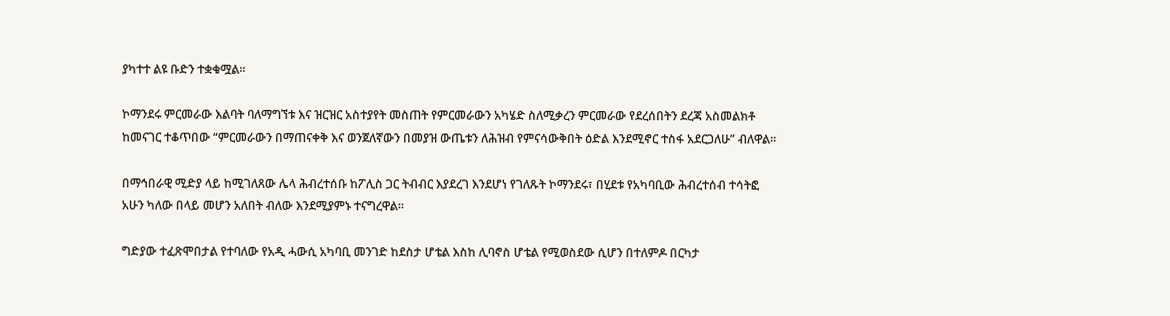ያካተተ ልዩ ቡድን ተቋቁሟል።

ኮማንደሩ ምርመራው እልባት ባለማግኘቱ እና ዝርዝር አስተያየት መስጠት የምርመራውን አካሄድ ስለሚቃረን ምርመራው የደረሰበትን ደረጃ አስመልክቶ ከመናገር ተቆጥበው “ምርመራውን በማጠናቀቅ እና ወንጀለኛውን በመያዝ ውጤቱን ለሕዝብ የምናሳውቅበት ዕድል እንደሚኖር ተስፋ አደርጋለሁ” ብለዋል።

በማኅበራዊ ሚድያ ላይ ከሚገለጸው ሌላ ሕብረተሰቡ ከፖሊስ ጋር ትብብር እያደረገ እንደሆነ የገለጹት ኮማንደሩ፣ በሂደቱ የአካባቢው ሕብረተሰብ ተሳትፎ አሁን ካለው በላይ መሆን አለበት ብለው እንደሚያምኑ ተናግረዋል።

ግድያው ተፈጽሞበታል የተባለው የአዲ ሓውሲ አካባቢ መንገድ ከደስታ ሆቴል እስከ ሊባኖስ ሆቴል የሚወስደው ሲሆን በተለምዶ በርካታ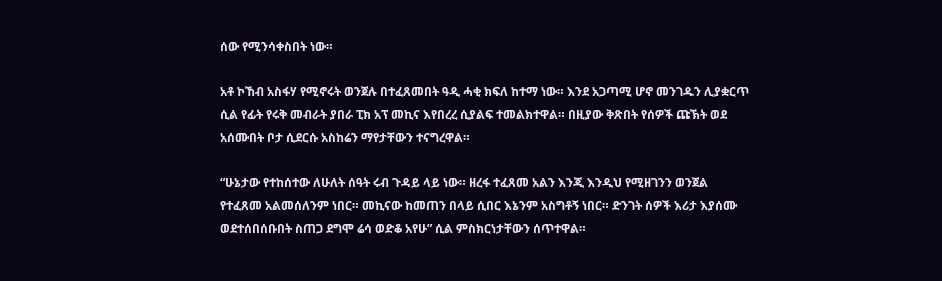ሰው የሚንሳቀስበት ነው።

አቶ ኮኸብ አስፋሃ የሚኖሩት ወንጀሉ በተፈጸመበት ዓዲ ሓቂ ክፍለ ከተማ ነው። እንደ አጋጣሚ ሆኖ መንገዱን ሊያቋርጥ ሲል የፊት የሩቅ መብራት ያበራ ፒክ አፕ መኪና እየበረረ ሲያልፍ ተመልክተዋል። በዚያው ቅጽበት የሰዎች ጩኽት ወደ አሰሙበት ቦታ ሲደርሱ አስከሬን ማየታቸውን ተናግረዋል።

“ሁኔታው የተከሰተው ለሁለት ሰዓት ሩብ ጉዳይ ላይ ነው። ዘረፋ ተፈጸመ አልን እንጂ እንዲህ የሚዘገንን ወንጀል የተፈጸመ አልመሰለንም ነበር። መኪናው ከመጠን በላይ ሲበር እኔንም አስግቶኝ ነበር። ድንገት ሰዎች እሪታ እያሰሙ ወደተሰበሰቡበት ስጠጋ ደግሞ ሬሳ ወድቆ አየሁ” ሲል ምስክርነታቸውን ሰጥተዋል።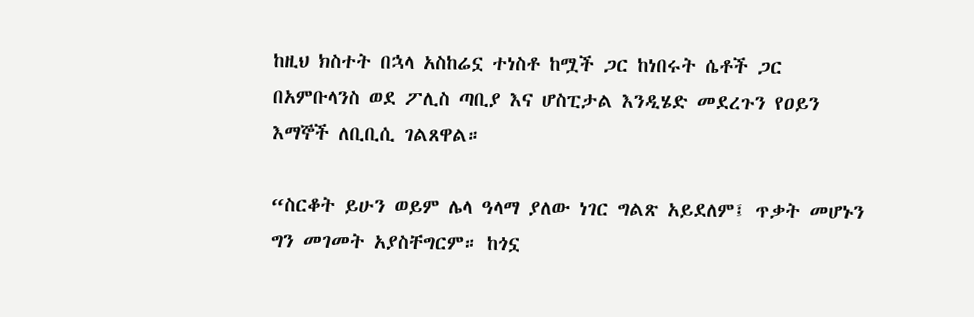ከዚህ ክስተት በኋላ አስከሬኗ ተነስቶ ከሟች ጋር ከነበሩት ሴቶች ጋር በአምቡላንስ ወደ ፖሊስ ጣቢያ እና ሆስፒታል እንዲሄድ መደረጉን የዐይን እማኞች ለቢቢሲ ገልጸዋል።

“ስርቆት ይሁን ወይም ሌላ ዓላማ ያለው ነገር ግልጽ አይደለም፤ ጥቃት መሆኑን ግን መገመት አያስቸግርም። ከጎኗ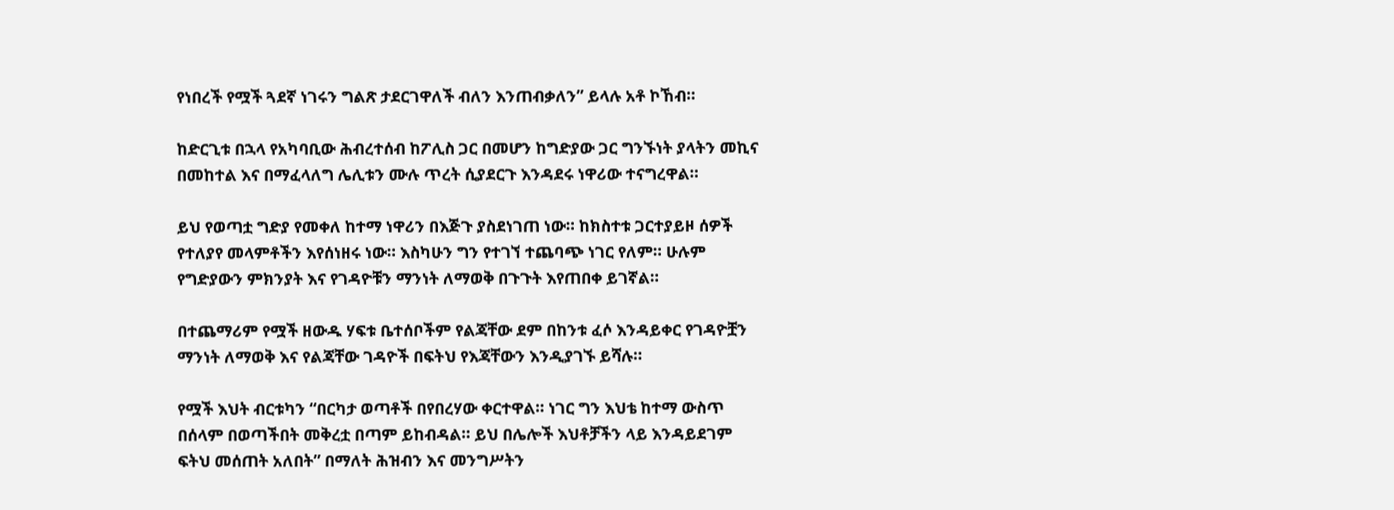የነበረች የሟች ጓደኛ ነገሩን ግልጽ ታደርገዋለች ብለን እንጠብቃለን” ይላሉ አቶ ኮኸብ።

ከድርጊቱ በኋላ የአካባቢው ሕብረተሰብ ከፖሊስ ጋር በመሆን ከግድያው ጋር ግንኙነት ያላትን መኪና በመከተል እና በማፈላለግ ሌሊቱን ሙሉ ጥረት ሲያደርጉ እንዳደሩ ነዋሪው ተናግረዋል።

ይህ የወጣቷ ግድያ የመቀለ ከተማ ነዋሪን በእጅጉ ያስደነገጠ ነው። ከክስተቱ ጋርተያይዞ ሰዎች የተለያየ መላምቶችን እየሰነዘሩ ነው። እስካሁን ግን የተገኘ ተጨባጭ ነገር የለም። ሁሉም የግድያውን ምክንያት እና የገዳዮቹን ማንነት ለማወቅ በጉጉት እየጠበቀ ይገኛል።

በተጨማሪም የሟች ዘውዱ ሃፍቱ ቤተሰቦችም የልጃቸው ደም በከንቱ ፈሶ እንዳይቀር የገዳዮቿን ማንነት ለማወቅ እና የልጃቸው ገዳዮች በፍትህ የእጃቸውን እንዲያገኙ ይሻሉ።

የሟች እህት ብርቱካን “በርካታ ወጣቶች በየበረሃው ቀርተዋል። ነገር ግን እህቴ ከተማ ውስጥ በሰላም በወጣችበት መቅረቷ በጣም ይከብዳል። ይህ በሌሎች እህቶቻችን ላይ እንዳይደገም ፍትህ መሰጠት አለበት” በማለት ሕዝብን እና መንግሥትን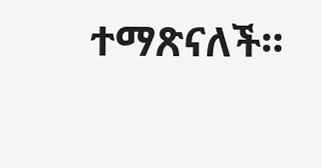ተማጽናለች።